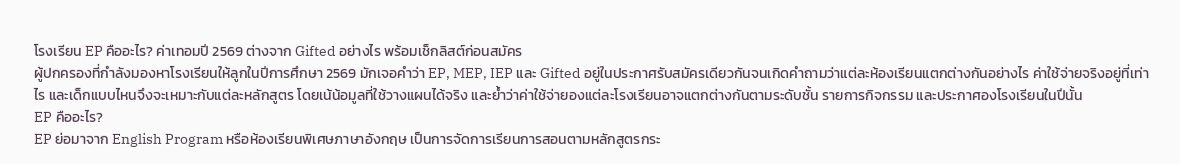โรงเรียน EP คืออะไร? ค่าเทอมปี 2569 ต่างจาก Gifted อย่างไร พร้อมเช็กลิสต์ก่อนสมัคร
ผู้ปกครองที่กำลังมองหาโรงเรียนให้ลูกในปีการศึกษา 2569 มักเจอคำว่า EP, MEP, IEP และ Gifted อยู่ในประกาศรับสมัครเดียวกันจนเกิดคำถามว่าแต่ละห้องเรียนแตกต่างกันอย่างไร ค่าใช้จ่ายจริงอยู่ที่เท่าไร และเด็กแบบไหนจึงจะเหมาะกับแต่ละหลักสูตร โดยเน้น้อมูลที่ใช้วางแผนได้จริง และย้ำว่าค่าใช้จ่ายองแต่ละโรงเรียนอาจแตกต่างกันตามระดับชั้น รายการกิจกรรม และประกาศองโรงเรียนในปีนั้น
EP คืออะไร?
EP ย่อมาจาก English Program หรือห้องเรียนพิเศษภาษาอังกฤษ เป็นการจัดการเรียนการสอนตามหลักสูตรกระ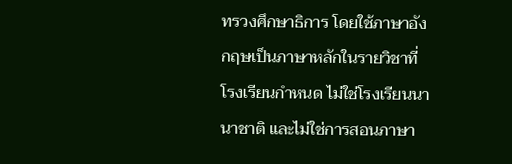ทรวงศึกษาธิการ โดยใช้ภาษาอังกฤษเป็นภาษาหลักในรายวิชาที่โรงเรียนกำหนด ไม่ใช่โรงเรียนนานาชาติ และไม่ใช่การสอนภาษา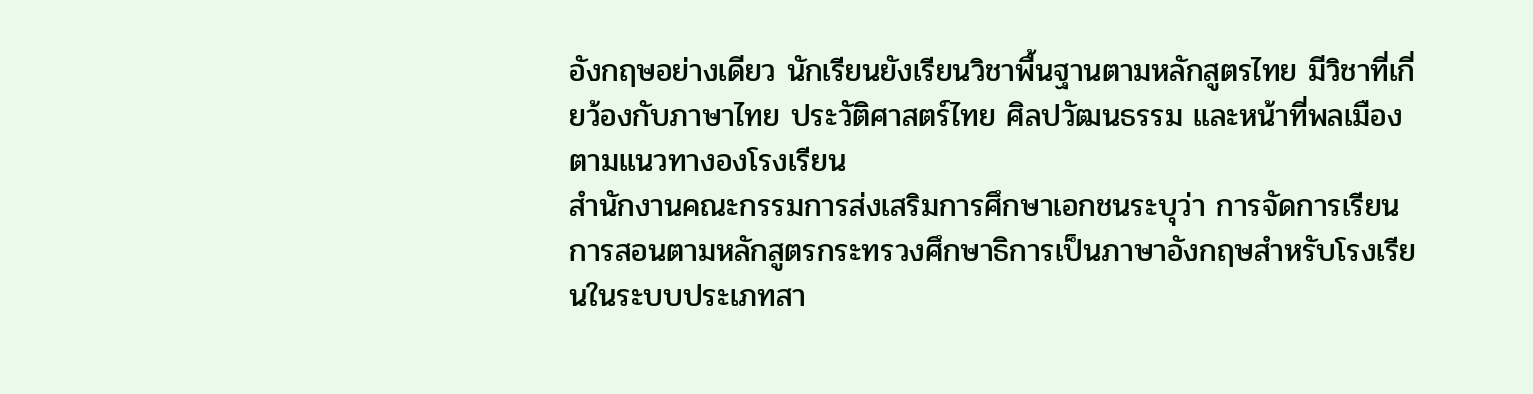อังกฤษอย่างเดียว นักเรียนยังเรียนวิชาพื้นฐานตามหลักสูตรไทย มีวิชาที่เกี่ยว้องกับภาษาไทย ประวัติศาสตร์ไทย ศิลปวัฒนธรรม และหน้าที่พลเมืองตามแนวทางองโรงเรียน
สำนักงานคณะกรรมการส่งเสริมการศึกษาเอกชนระบุว่า การจัดการเรียนการสอนตามหลักสูตรกระทรวงศึกษาธิการเป็นภาษาอังกฤษสำหรับโรงเรียนในระบบประเภทสา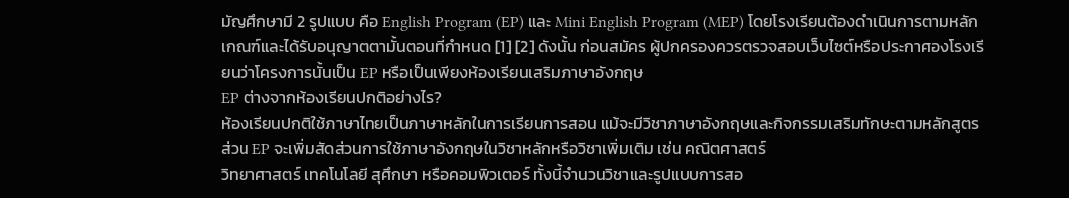มัญศึกษามี 2 รูปแบบ คือ English Program (EP) และ Mini English Program (MEP) โดยโรงเรียนต้องดำเนินการตามหลักเกณฑ์และได้รับอนุญาตตามั้นตอนที่กำหนด [1] [2] ดังนั้น ก่อนสมัคร ผู้ปกครองควรตรวจสอบเว็บไซต์หรือประกาศองโรงเรียนว่าโครงการนั้นเป็น EP หรือเป็นเพียงห้องเรียนเสริมภาษาอังกฤษ
EP ต่างจากห้องเรียนปกติอย่างไร?
ห้องเรียนปกติใช้ภาษาไทยเป็นภาษาหลักในการเรียนการสอน แม้จะมีวิชาภาษาอังกฤษและกิจกรรมเสริมทักษะตามหลักสูตร ส่วน EP จะเพิ่มสัดส่วนการใช้ภาษาอังกฤษในวิชาหลักหรือวิชาเพิ่มเติม เช่น คณิตศาสตร์
วิทยาศาสตร์ เทคโนโลยี สุศึกษา หรือคอมพิวเตอร์ ทั้งนี้จำนวนวิชาและรูปแบบการสอ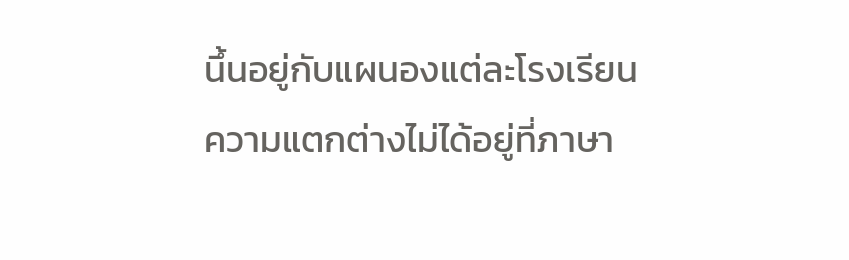นึ้นอยู่กับแผนองแต่ละโรงเรียน
ความแตกต่างไม่ได้อยู่ที่ภาษา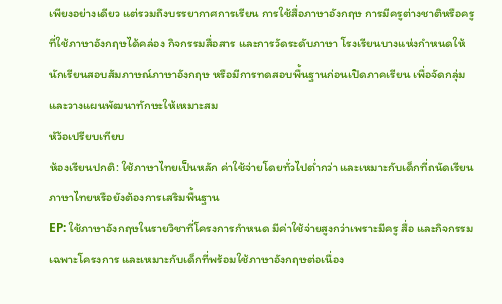เพียงอย่างเดียว แต่รวมถึงบรรยากาศการเรียน การใช้สื่อภาษาอังกฤษ การมีครูต่างชาติหรือครูที่ใช้ภาษาอังกฤษได้คล่อง กิจกรรมสื่อสาร และการวัดระดับภาษา โรงเรียนบางแห่งกำหนดให้นักเรียนสอบสัมภาษณ์ภาษาอังกฤษ หรือมีการทดสอบพื้นฐานก่อนเปิดภาคเรียน เพื่อจัดกลุ่มและวางแผนพัฒนาทักษะให้เหมาะสม
หัว้อเปรียบเทียบ
ห้องเรียนปกติ: ใช้ภาษาไทยเป็นหลัก ค่าใช้จ่ายโดยทั่วไปต่ำกว่า และเหมาะกับเด็กที่ถนัดเรียนภาษาไทยหรือยังต้องการเสริมพื้นฐาน
EP: ใช้ภาษาอังกฤษในรายวิชาที่โครงการกำหนด มีค่าใช้จ่ายสูงกว่าเพราะมีครู สื่อ และกิจกรรมเฉพาะโครงการ และเหมาะกับเด็กที่พร้อมใช้ภาษาอังกฤษต่อเนื่อง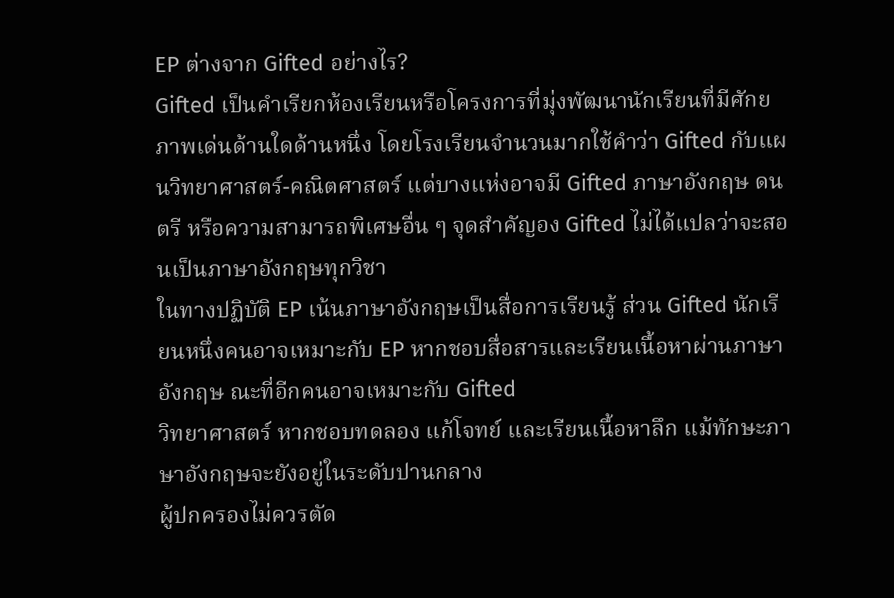EP ต่างจาก Gifted อย่างไร?
Gifted เป็นคำเรียกห้องเรียนหรือโครงการที่มุ่งพัฒนานักเรียนที่มีศักยภาพเด่นด้านใดด้านหนึ่ง โดยโรงเรียนจำนวนมากใช้คำว่า Gifted กับแผนวิทยาศาสตร์-คณิตศาสตร์ แต่บางแห่งอาจมี Gifted ภาษาอังกฤษ ดนตรี หรือความสามารถพิเศษอื่น ๆ จุดสำคัญอง Gifted ไม่ได้แปลว่าจะสอนเป็นภาษาอังกฤษทุกวิชา
ในทางปฏิบัติ EP เน้นภาษาอังกฤษเป็นสื่อการเรียนรู้ ส่วน Gifted นักเรียนหนึ่งคนอาจเหมาะกับ EP หากชอบสื่อสารและเรียนเนื้อหาผ่านภาษาอังกฤษ ณะที่อีกคนอาจเหมาะกับ Gifted
วิทยาศาสตร์ หากชอบทดลอง แก้โจทย์ และเรียนเนื้อหาลึก แม้ทักษะภาษาอังกฤษจะยังอยู่ในระดับปานกลาง
ผู้ปกครองไม่ควรตัด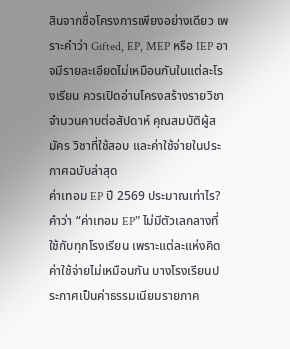สินจากชื่อโครงการเพียงอย่างเดียว เพราะคำว่า Gifted, EP, MEP หรือ IEP อาจมีรายละเอียดไม่เหมือนกันในแต่ละโรงเรียน ควรเปิดอ่านโครงสร้างรายวิชา จำนวนคาบต่อสัปดาห์ คุณสมบัติผู้สมัคร วิชาที่ใช้สอบ และค่าใช้จ่ายในประกาศฉบับล่าสุด
ค่าเทอม EP ปี 2569 ประมาณเท่าไร?
คำว่า “ค่าเทอม EP” ไม่มีตัวเลกลางที่ใช้กับทุกโรงเรียน เพราะแต่ละแห่งคิดค่าใช้จ่ายไม่เหมือนกัน บางโรงเรียนประกาศเป็นค่าธรรมเนียมรายภาค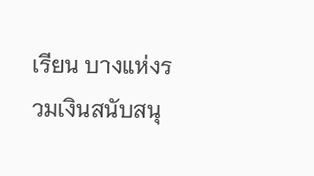เรียน บางแห่งรวมเงินสนับสนุ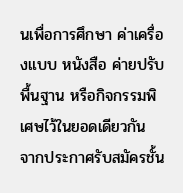นเพื่อการศึกษา ค่าเครื่องแบบ หนังสือ ค่ายปรับพื้นฐาน หรือกิจกรรมพิเศษไว้ในยอดเดียวกัน
จากประกาศรับสมัครชั้น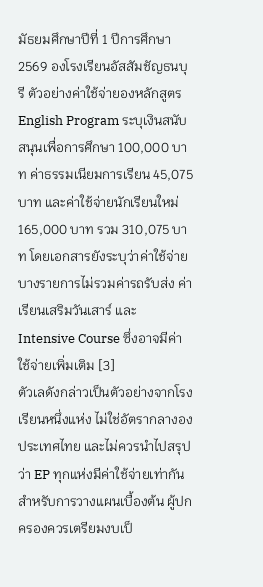มัธยมศึกษาปีที่ 1 ปีการศึกษา 2569 องโรงเรียนอัสสัมชัญธนบุรี ตัวอย่างค่าใช้จ่ายองหลักสูตร English Program ระบุเงินสนับสนุนเพื่อการศึกษา 100,000 บาท ค่าธรรมเนียมการเรียน 45,075 บาท และค่าใช้จ่ายนักเรียนใหม่ 165,000 บาท รวม 310,075 บาท โดยเอกสารยังระบุว่าค่าใช้จ่ายบางรายการไม่รวมค่ารถรับส่ง ค่าเรียนเสริมวันเสาร์ และ Intensive Course ซึ่งอาจมีค่าใช้จ่ายเพิ่มเติม [3]
ตัวเลดังกล่าวเป็นตัวอย่างจากโรงเรียนหนึ่งแห่ง ไม่ใช่อัตรากลางองประเทศไทย และไม่ควรนำไปสรุปว่า EP ทุกแห่งมีค่าใช้จ่ายเท่ากัน สำหรับการวางแผนเบื้องต้น ผู้ปกครองควรเตรียมงบเป็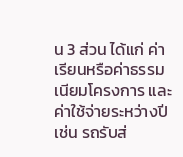น 3 ส่วน ได้แก่ ค่าเรียนหรือค่าธรรมเนียมโครงการ และค่าใช้จ่ายระหว่างปี เช่น รถรับส่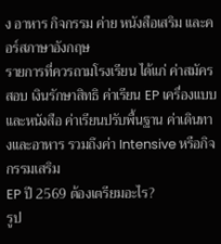ง อาหาร กิจกรรม ค่าย หนังสือเสริม และคอร์สภาษาอังกฤษ
รายการที่ควรถามโรงเรียน ได้แก่ ค่าสมัครสอบ เงินรักษาสิทธิ ค่าเรียน EP เครื่องแบบและหนังสือ ค่าเรียนปรับพื้นฐาน ค่าเดินทางและอาหาร รวมถึงค่า Intensive หรือกิจกรรมเสริม
EP ปี 2569 ต้องเตรียมอะไร?
รูป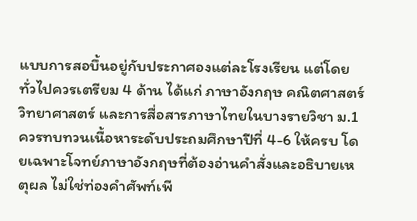แบบการสอบึ้นอยู่กับประกาศองแต่ละโรงเรียน แต่โดยทั่วไปควรเตรียม 4 ด้าน ได้แก่ ภาษาอังกฤษ คณิตศาสตร์
วิทยาศาสตร์ และการสื่อสารภาษาไทยในบางรายวิชา ม.1 ควรทบทวนเนื้อหาระดับประถมศึกษาปีที่ 4-6 ให้ครบ โดยเฉพาะโจทย์ภาษาอังกฤษที่ต้องอ่านคำสั่งและอธิบายเหตุผล ไม่ใช่ท่องคำศัพท์เพี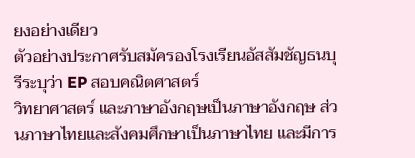ยงอย่างเดียว
ตัวอย่างประกาศรับสมัครองโรงเรียนอัสสัมชัญธนบุรีระบุว่า EP สอบคณิตศาสตร์
วิทยาศาสตร์ และภาษาอังกฤษเป็นภาษาอังกฤษ ส่วนภาษาไทยและสังคมศึกษาเป็นภาษาไทย และมีการ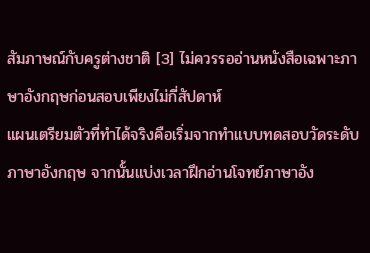สัมภาษณ์กับครูต่างชาติ [3] ไม่ควรรออ่านหนังสือเฉพาะภาษาอังกฤษก่อนสอบเพียงไม่กี่สัปดาห์
แผนเตรียมตัวที่ทำได้จริงคือเริ่มจากทำแบบทดสอบวัดระดับภาษาอังกฤษ จากนั้นแบ่งเวลาฝึกอ่านโจทย์ภาษาอัง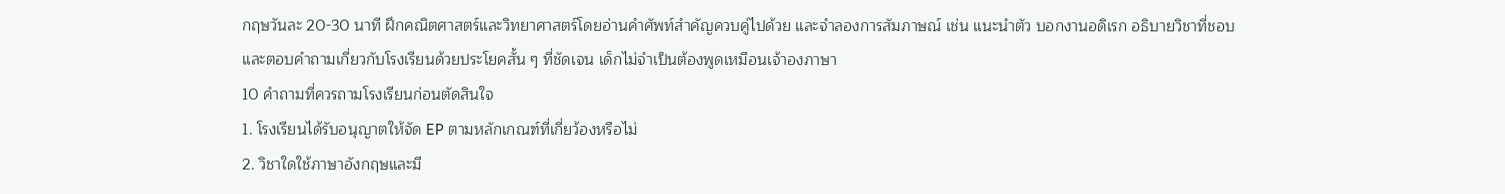กฤษวันละ 20-30 นาที ฝึกคณิตศาสตร์และวิทยาศาสตร์โดยอ่านคำศัพท์สำคัญควบคู่ไปด้วย และจำลองการสัมภาษณ์ เช่น แนะนำตัว บอกงานอดิเรก อธิบายวิชาที่ชอบ และตอบคำถามเกี่ยวกับโรงเรียนด้วยประโยคสั้น ๆ ที่ชัดเจน เด็กไม่จำเป็นต้องพูดเหมือนเจ้าองภาษา
10 คำถามที่ควรถามโรงเรียนก่อนตัดสินใจ
1. โรงเรียนได้รับอนุญาตให้จัด EP ตามหลักเกณฑ์ที่เกี่ยว้องหรือไม่
2. วิชาใดใช้ภาษาอังกฤษและมี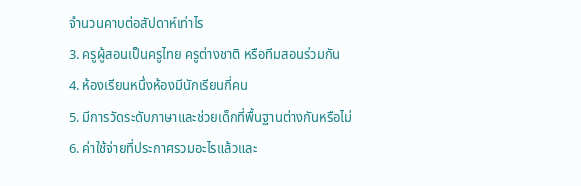จำนวนคาบต่อสัปดาห์เท่าไร
3. ครูผู้สอนเป็นครูไทย ครูต่างชาติ หรือทีมสอนร่วมกัน
4. ห้องเรียนหนึ่งห้องมีนักเรียนกี่คน
5. มีการวัดระดับภาษาและช่วยเด็กที่พื้นฐานต่างกันหรือไม่
6. ค่าใช้จ่ายที่ประกาศรวมอะไรแล้วและ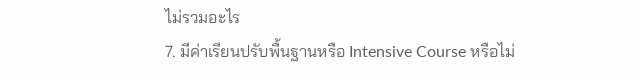ไม่รวมอะไร
7. มีค่าเรียนปรับพื้นฐานหรือ Intensive Course หรือไม่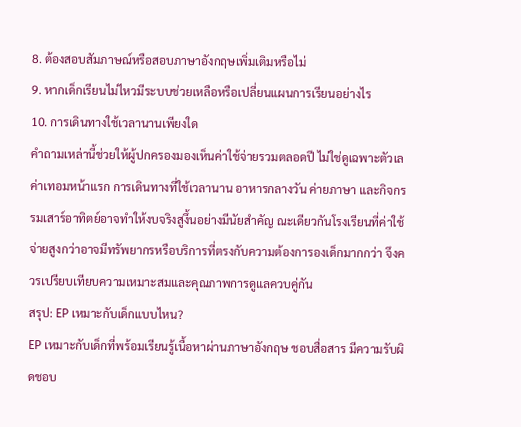8. ต้องสอบสัมภาษณ์หรือสอบภาษาอังกฤษเพิ่มเติมหรือไม่
9. หากเด็กเรียนไม่ไหวมีระบบช่วยเหลือหรือเปลี่ยนแผนการเรียนอย่างไร
10. การเดินทางใช้เวลานานเพียงใด
คำถามเหล่านี้ช่วยให้ผู้ปกครองมองเห็นค่าใช้จ่ายรวมตลอดปี ไม่ใช่ดูเฉพาะตัวเลค่าเทอมหน้าแรก การเดินทางที่ใช้เวลานาน อาหารกลางวัน ค่ายภาษา และกิจกรรมเสาร์อาทิตย์อาจทำให้งบจริงสูงึ้นอย่างมีนัยสำคัญ ณะเดียวกันโรงเรียนที่ค่าใช้จ่ายสูงกว่าอาจมีทรัพยากรหรือบริการที่ตรงกับความต้องการองเด็กมากกว่า จึงควรเปรียบเทียบความเหมาะสมและคุณภาพการดูแลควบคู่กัน
สรุป: EP เหมาะกับเด็กแบบไหน?
EP เหมาะกับเด็กที่พร้อมเรียนรู้เนื้อหาผ่านภาษาอังกฤษ ชอบสื่อสาร มีความรับผิดชอบ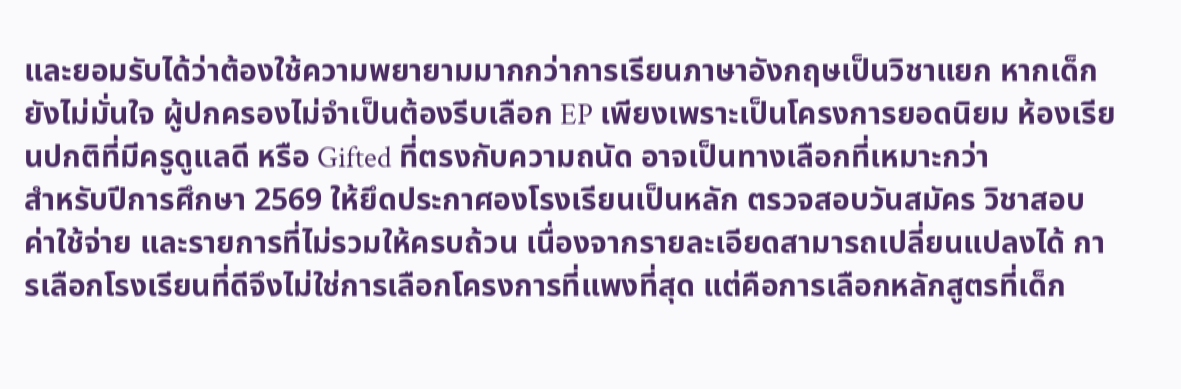และยอมรับได้ว่าต้องใช้ความพยายามมากกว่าการเรียนภาษาอังกฤษเป็นวิชาแยก หากเด็กยังไม่มั่นใจ ผู้ปกครองไม่จำเป็นต้องรีบเลือก EP เพียงเพราะเป็นโครงการยอดนิยม ห้องเรียนปกติที่มีครูดูแลดี หรือ Gifted ที่ตรงกับความถนัด อาจเป็นทางเลือกที่เหมาะกว่า
สำหรับปีการศึกษา 2569 ให้ยึดประกาศองโรงเรียนเป็นหลัก ตรวจสอบวันสมัคร วิชาสอบ ค่าใช้จ่าย และรายการที่ไม่รวมให้ครบถ้วน เนื่องจากรายละเอียดสามารถเปลี่ยนแปลงได้ การเลือกโรงเรียนที่ดีจึงไม่ใช่การเลือกโครงการที่แพงที่สุด แต่คือการเลือกหลักสูตรที่เด็ก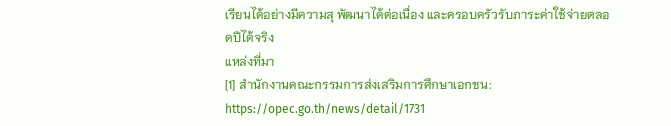เรียนได้อย่างมีความสุ พัฒนาได้ต่อเนื่อง และครอบครัวรับภาระค่าใช้จ่ายตลอดปีได้จริง
แหล่งที่มา
[1] สำนักงานคณะกรรมการส่งเสริมการศึกษาเอกชน:
https://opec.go.th/news/detail/1731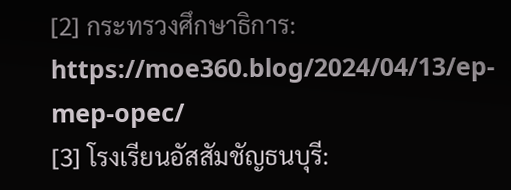[2] กระทรวงศึกษาธิการ:
https://moe360.blog/2024/04/13/ep-mep-opec/
[3] โรงเรียนอัสสัมชัญธนบุรี: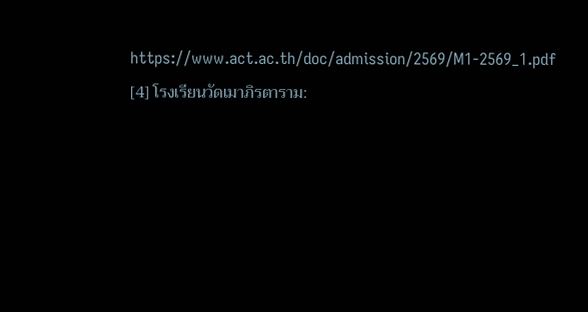https://www.act.ac.th/doc/admission/2569/M1-2569_1.pdf
[4] โรงเรียนวัดเมาภิรตาราม: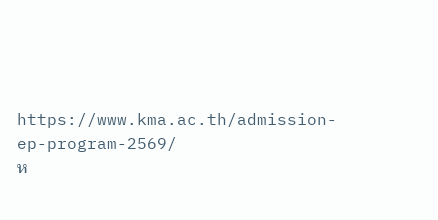https://www.kma.ac.th/admission-ep-program-2569/
ห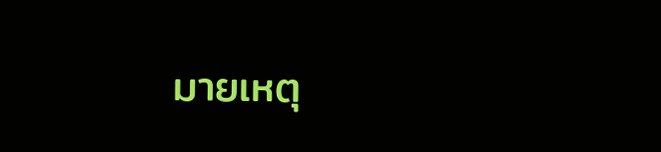มายเหตุ